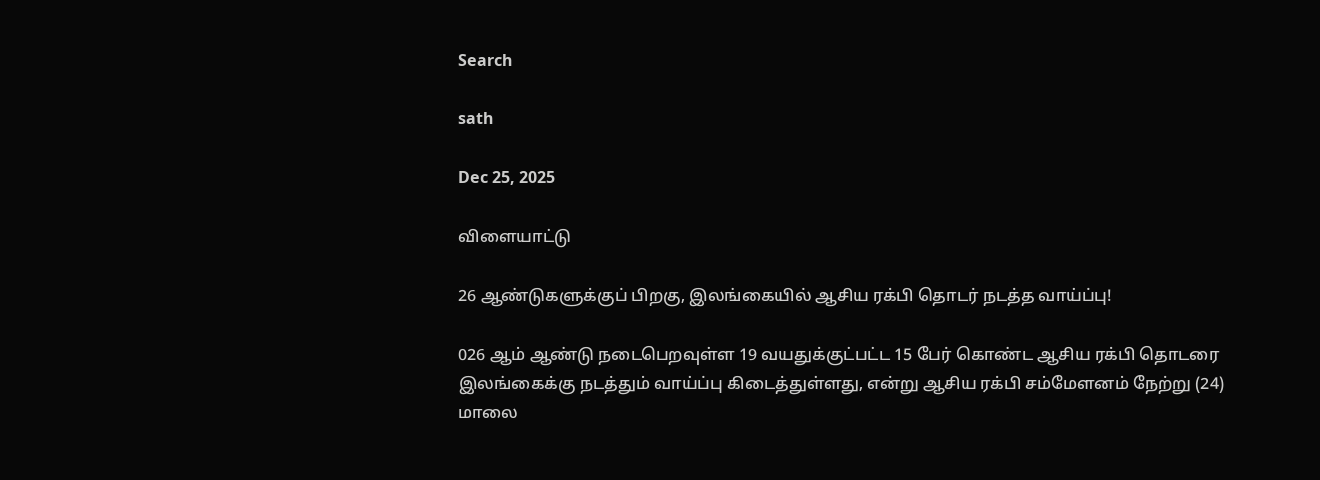Search

sath

Dec 25, 2025

விளையாட்டு

26 ஆண்டுகளுக்குப் பிறகு, இலங்கையில் ஆசிய ரக்பி தொடர் நடத்த வாய்ப்பு!

026 ஆம் ஆண்டு நடைபெறவுள்ள 19 வயதுக்குட்பட்ட 15 பேர் கொண்ட ஆசிய ரக்பி தொடரை இலங்கைக்கு நடத்தும் வாய்ப்பு கிடைத்துள்ளது, என்று ஆசிய ரக்பி சம்மேளனம் நேற்று (24) மாலை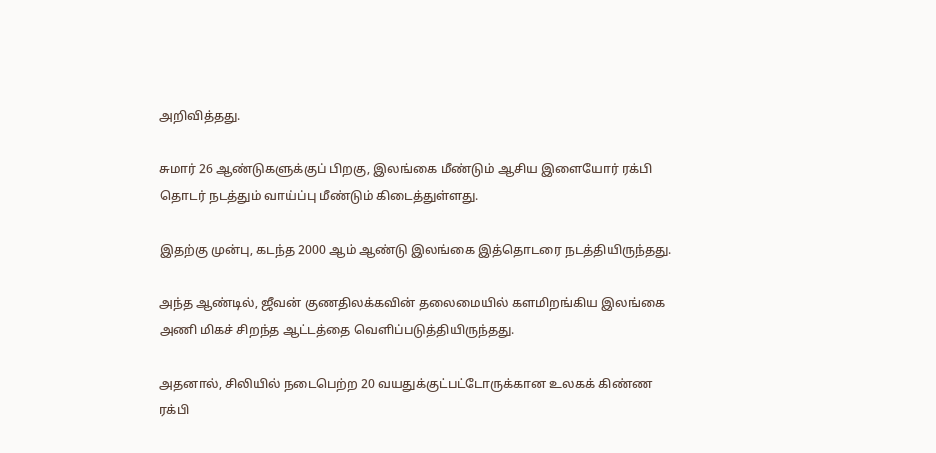அறிவித்தது.

சுமார் 26 ஆண்டுகளுக்குப் பிறகு, இலங்கை மீண்டும் ஆசிய இளையோர் ரக்பி தொடர் நடத்தும் வாய்ப்பு மீண்டும் கிடைத்துள்ளது.

இதற்கு முன்பு, கடந்த 2000 ஆம் ஆண்டு இலங்கை இத்தொடரை நடத்தியிருந்தது.

அந்த ஆண்டில், ஜீவன் குணதிலக்கவின் தலைமையில் களமிறங்கிய இலங்கை அணி மிகச் சிறந்த ஆட்டத்தை வெளிப்படுத்தியிருந்தது.

அதனால், சிலியில் நடைபெற்ற 20 வயதுக்குட்பட்டோருக்கான உலகக் கிண்ண ரக்பி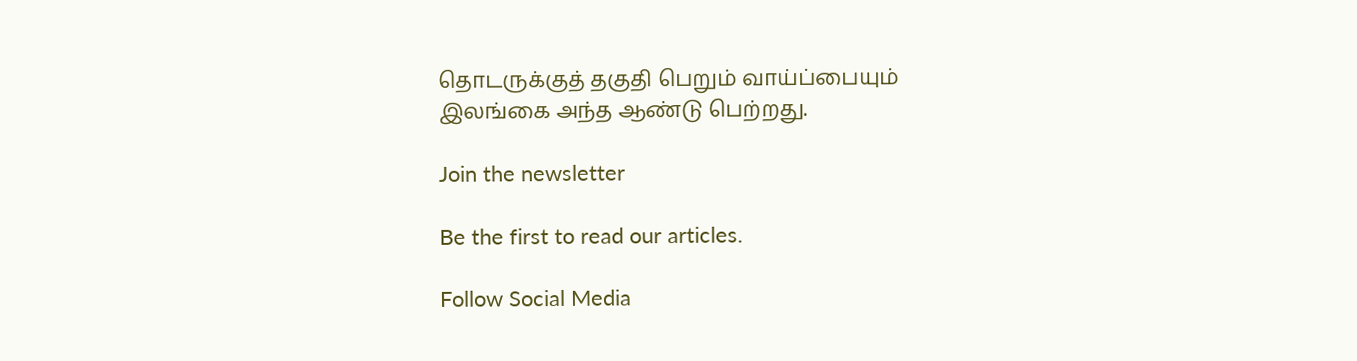தொடருக்குத் தகுதி பெறும் வாய்ப்பையும் இலங்கை அந்த ஆண்டு பெற்றது.

Join the newsletter

Be the first to read our articles.

Follow Social Media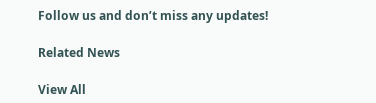Follow us and don’t miss any updates!

Related News

View All